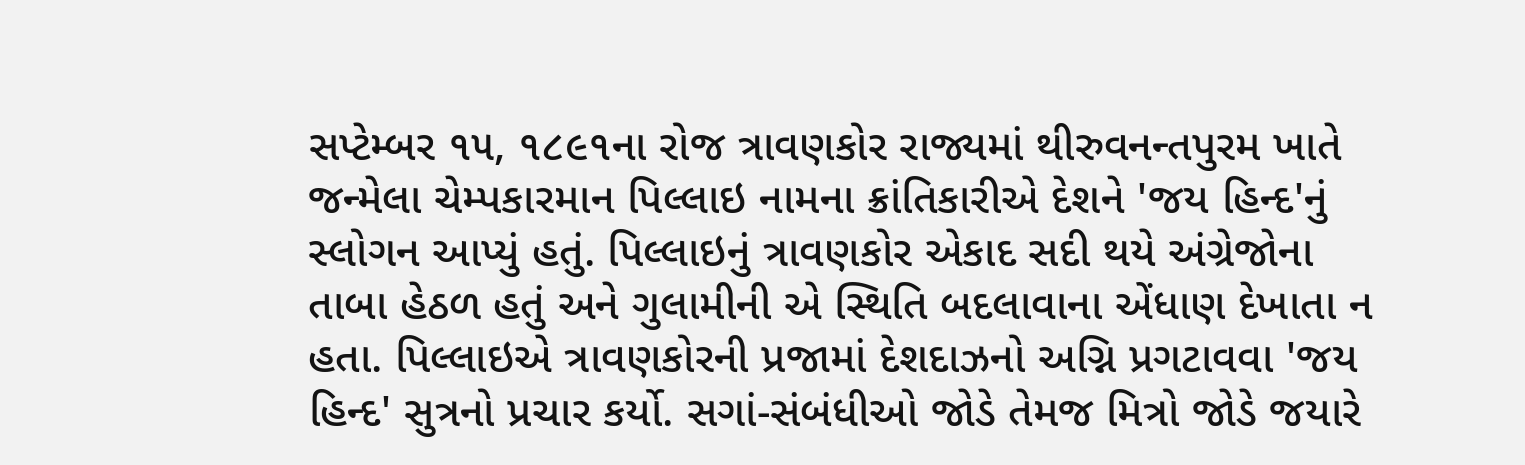સપ્ટેમ્બર ૧૫, ૧૮૯૧ના રોજ ત્રાવણકોર રાજ્યમાં થીરુવનન્તપુરમ ખાતે જન્મેલા ચેમ્પકારમાન પિલ્લાઇ નામના ક્રાંતિકારીએ દેશને 'જય હિન્દ'નું સ્લોગન આપ્યું હતું. પિલ્લાઇનું ત્રાવણકોર એકાદ સદી થયે અંગ્રેજોના તાબા હેઠળ હતું અને ગુલામીની એ સ્થિતિ બદલાવાના એંધાણ દેખાતા ન હતા. પિલ્લાઇએ ત્રાવણકોરની પ્રજામાં દેશદાઝનો અગ્નિ પ્રગટાવવા 'જય હિન્દ' સુત્રનો પ્રચાર કર્યો. સગાં-સંબંધીઓ જોડે તેમજ મિત્રો જોડે જયારે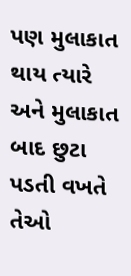પણ મુલાકાત થાય ત્યારે અને મુલાકાત બાદ છુટા પડતી વખતે તેઓ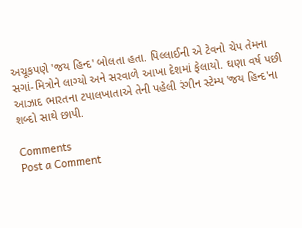અચૂકપણે 'જય હિન્દ' બોલતા હતા. પિલ્લાઈની એ ટેવનો ચેપ તેમના સગાં-મિત્રોને લાગ્યો અને સરવાળે આખા દેશમાં ફેલાયો. ઘણા વર્ષ પછી આઝાદ ભારતના ટપાલખાતાએ તેની પહેલી રંગીન સ્ટેમ્પ 'જય હિન્દ'ના શબ્દો સાથે છાપી.

Comments
Post a Comment